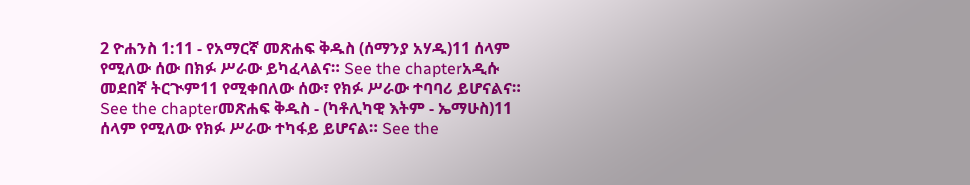2 ዮሐንስ 1:11 - የአማርኛ መጽሐፍ ቅዱስ (ሰማንያ አሃዱ)11 ሰላም የሚለው ሰው በክፉ ሥራው ይካፈላልና። See the chapterአዲሱ መደበኛ ትርጒም11 የሚቀበለው ሰው፣ የክፉ ሥራው ተባባሪ ይሆናልና። See the chapterመጽሐፍ ቅዱስ - (ካቶሊካዊ እትም - ኤማሁስ)11 ሰላም የሚለው የክፉ ሥራው ተካፋይ ይሆናል። See the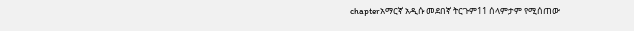chapterአማርኛ አዲሱ መደበኛ ትርጉም11 ሰላምታም የሚሰጠው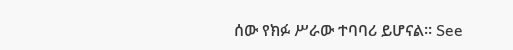ሰው የክፉ ሥራው ተባባሪ ይሆናል። See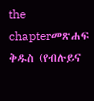the chapterመጽሐፍ ቅዱስ (የብሉይና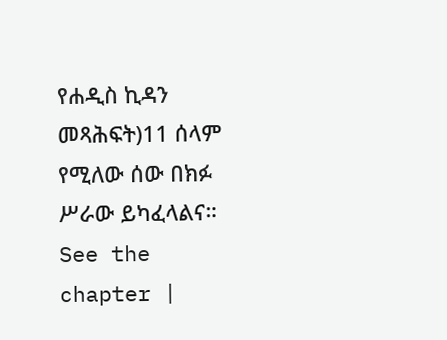የሐዲስ ኪዳን መጻሕፍት)11 ሰላም የሚለው ሰው በክፉ ሥራው ይካፈላልና። See the chapter |